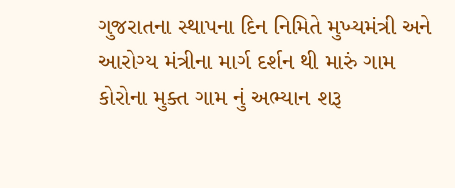ગુજરાતના સ્થાપના દિન નિમિતે મુખ્યમંત્રી અને આરોગ્ય મંત્રીના માર્ગ દર્શન થી મારું ગામ કોરોના મુક્ત ગામ નું અભ્યાન શરૂ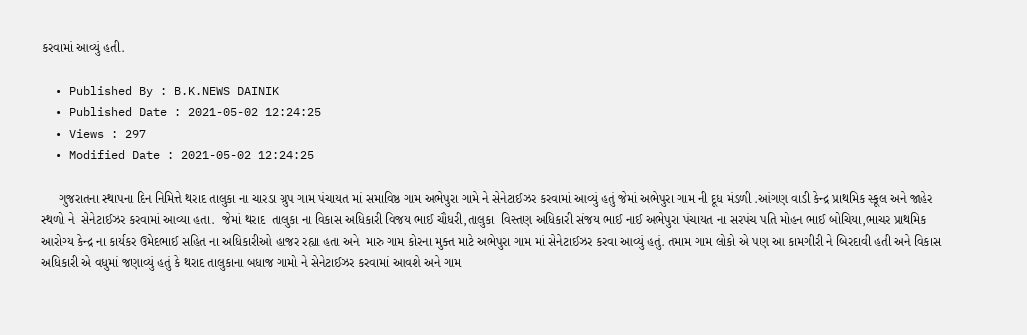કરવામાં આવ્યું હતી.

  • Published By : B.K.NEWS DAINIK
  • Published Date : 2021-05-02 12:24:25
  • Views : 297
  • Modified Date : 2021-05-02 12:24:25

     ગુજરાતના સ્થાપના દિન નિમિત્તે થરાદ તાલુકા ના ચારડા ગ્રુપ ગામ પંચાયત માં સમાવિષ્ઠ ગામ અભેપુરા ગામે ને સેનેટાઈઝર કરવામાં આવ્યું હતું જેમાં અભેપુરા ગામ ની દૂધ મંડળી .આંગણ વાડી કેન્દ્ર પ્રાથમિક સ્કૂલ અને જાહેર સ્થળો ને  સેનેટાઈઝર કરવામાં આવ્યા હતા.  જેમાં થરાદ  તાલુકા ના વિકાસ અધિકારી વિજય ભાઈ ચૌધરી,તાલુકા  વિસ્તણ અધિકારી સંજય ભાઈ નાઈ અભેપુરા પંચાયત ના સરપંચ પતિ મોહન ભાઈ બોચિયા,ભાચર પ્રાથમિક આરોગ્ય કેન્દ્ર ના કાર્યકર ઉમેદભાઈ સહિત ના અધિકારીઓ હાજર રહ્યા હતા અને  મારુ ગામ કોરના મુક્ત માટે અભેપુરા ગામ માં સેનેટાઈઝર કરવા આવ્યું હતું. તમામ ગામ લોકો એ પણ આ કામગીરી ને બિરદાવી હતી અને વિકાસ અધિકારી એ વધુમાં જણાવ્યું હતું કે થરાદ તાલુકાના બધાજ ગામો ને સેનેટાઈઝર કરવામાં આવશે અને ગામ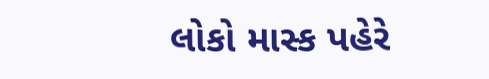લોકો માસ્ક પહેરે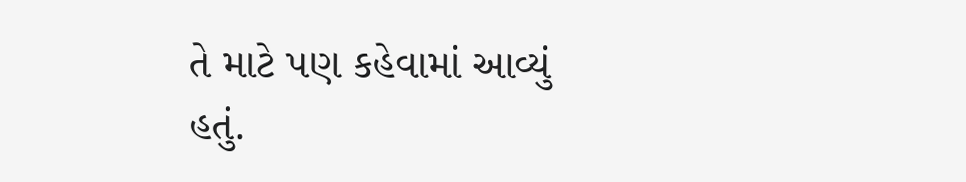તે માટે પણ કહેવામાં આવ્યું હતું.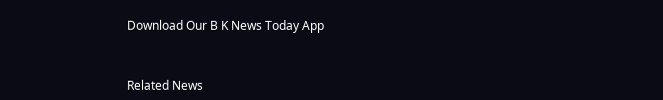Download Our B K News Today App



Related News